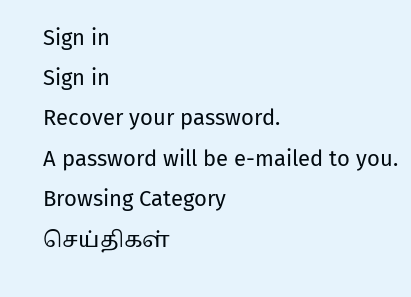Sign in
Sign in
Recover your password.
A password will be e-mailed to you.
Browsing Category
செய்திகள்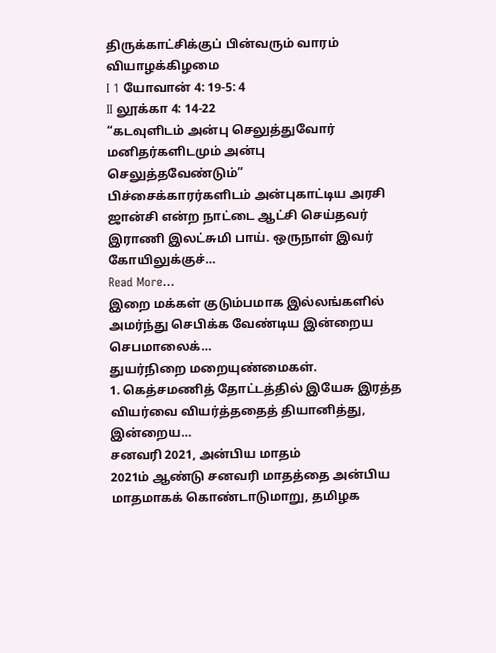திருக்காட்சிக்குப் பின்வரும் வாரம் வியாழக்கிழமை
I 1 யோவான் 4: 19-5: 4
II லூக்கா 4: 14-22
“கடவுளிடம் அன்பு செலுத்துவோர் மனிதர்களிடமும் அன்பு செலுத்தவேண்டும்”
பிச்சைக்காரர்களிடம் அன்புகாட்டிய அரசி
ஜான்சி என்ற நாட்டை ஆட்சி செய்தவர் இராணி இலட்சுமி பாய். ஒருநாள் இவர் கோயிலுக்குச்…
Read More...
இறை மக்கள் குடும்பமாக இல்லங்களில் அமர்ந்து செபிக்க வேண்டிய இன்றைய செபமாலைக்…
துயர்நிறை மறையுண்மைகள்.
1. கெத்சமணித் தோட்டத்தில் இயேசு இரத்த வியர்வை வியர்த்ததைத் தியானித்து,
இன்றைய…
சனவரி 2021, அன்பிய மாதம்
2021ம் ஆண்டு சனவரி மாதத்தை அன்பிய மாதமாகக் கொண்டாடுமாறு, தமிழக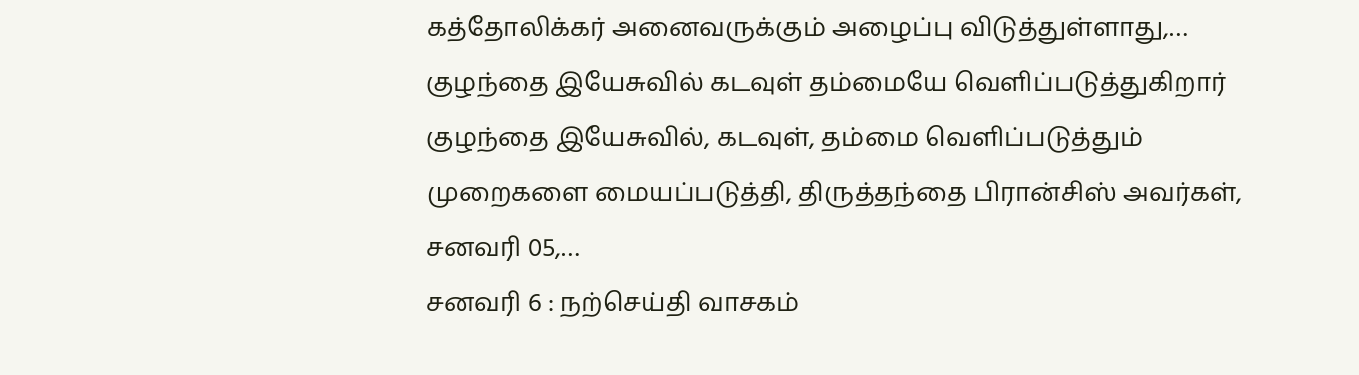கத்தோலிக்கர் அனைவருக்கும் அழைப்பு விடுத்துள்ளாது,…
குழந்தை இயேசுவில் கடவுள் தம்மையே வெளிப்படுத்துகிறார்
குழந்தை இயேசுவில், கடவுள், தம்மை வெளிப்படுத்தும் முறைகளை மையப்படுத்தி, திருத்தந்தை பிரான்சிஸ் அவர்கள், சனவரி 05,…
சனவரி 6 : நற்செய்தி வாசகம்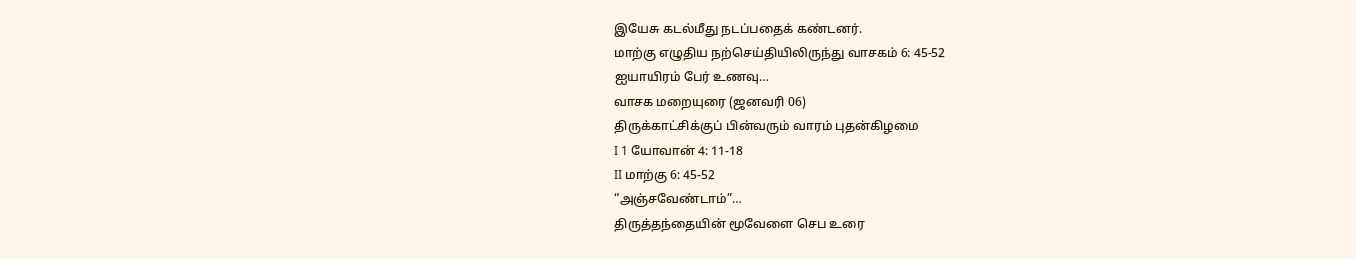இயேசு கடல்மீது நடப்பதைக் கண்டனர்.
மாற்கு எழுதிய நற்செய்தியிலிருந்து வாசகம் 6: 45-52
ஐயாயிரம் பேர் உணவு…
வாசக மறையுரை (ஜனவரி 06)
திருக்காட்சிக்குப் பின்வரும் வாரம் புதன்கிழமை
I 1 யோவான் 4: 11-18
II மாற்கு 6: 45-52
“அஞ்சவேண்டாம்”…
திருத்தந்தையின் மூவேளை செப உரை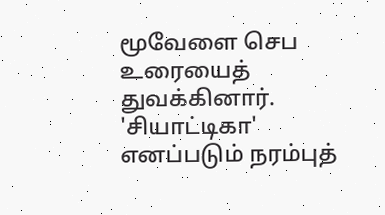மூவேளை செப உரையைத் துவக்கினார்.
'சியாட்டிகா' எனப்படும் நரம்புத்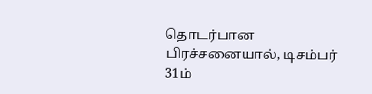தொடர்பான பிரச்சனையால், டிசம்பர் 31ம்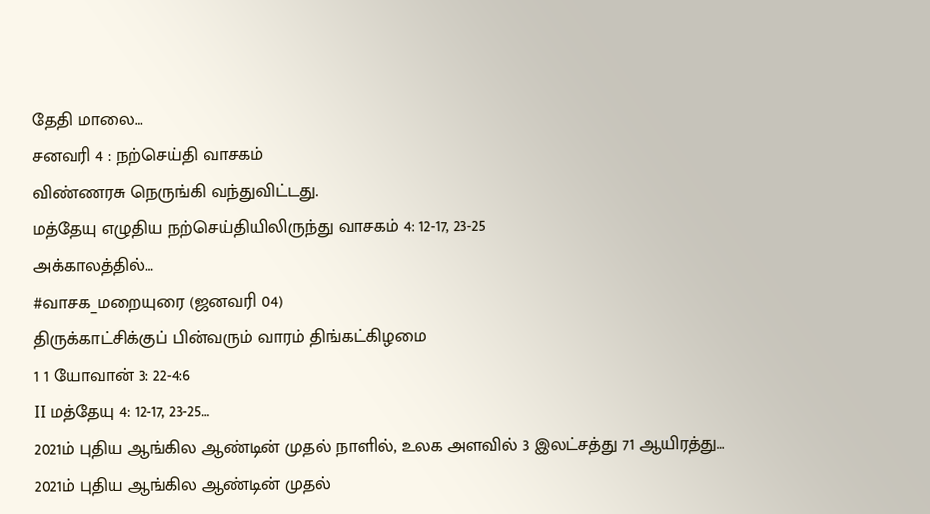தேதி மாலை…
சனவரி 4 : நற்செய்தி வாசகம்
விண்ணரசு நெருங்கி வந்துவிட்டது.
மத்தேயு எழுதிய நற்செய்தியிலிருந்து வாசகம் 4: 12-17, 23-25
அக்காலத்தில்…
#வாசக_மறையுரை (ஜனவரி 04)
திருக்காட்சிக்குப் பின்வரும் வாரம் திங்கட்கிழமை
1 1 யோவான் 3: 22-4:6
II மத்தேயு 4: 12-17, 23-25…
2021ம் புதிய ஆங்கில ஆண்டின் முதல் நாளில், உலக அளவில் 3 இலட்சத்து 71 ஆயிரத்து…
2021ம் புதிய ஆங்கில ஆண்டின் முதல்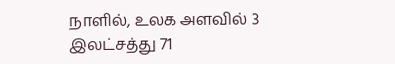நாளில், உலக அளவில் 3 இலட்சத்து 71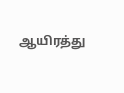ஆயிரத்து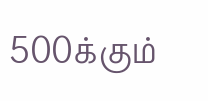500க்கும்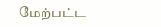மேற்பட்ட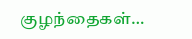குழந்தைகள்…